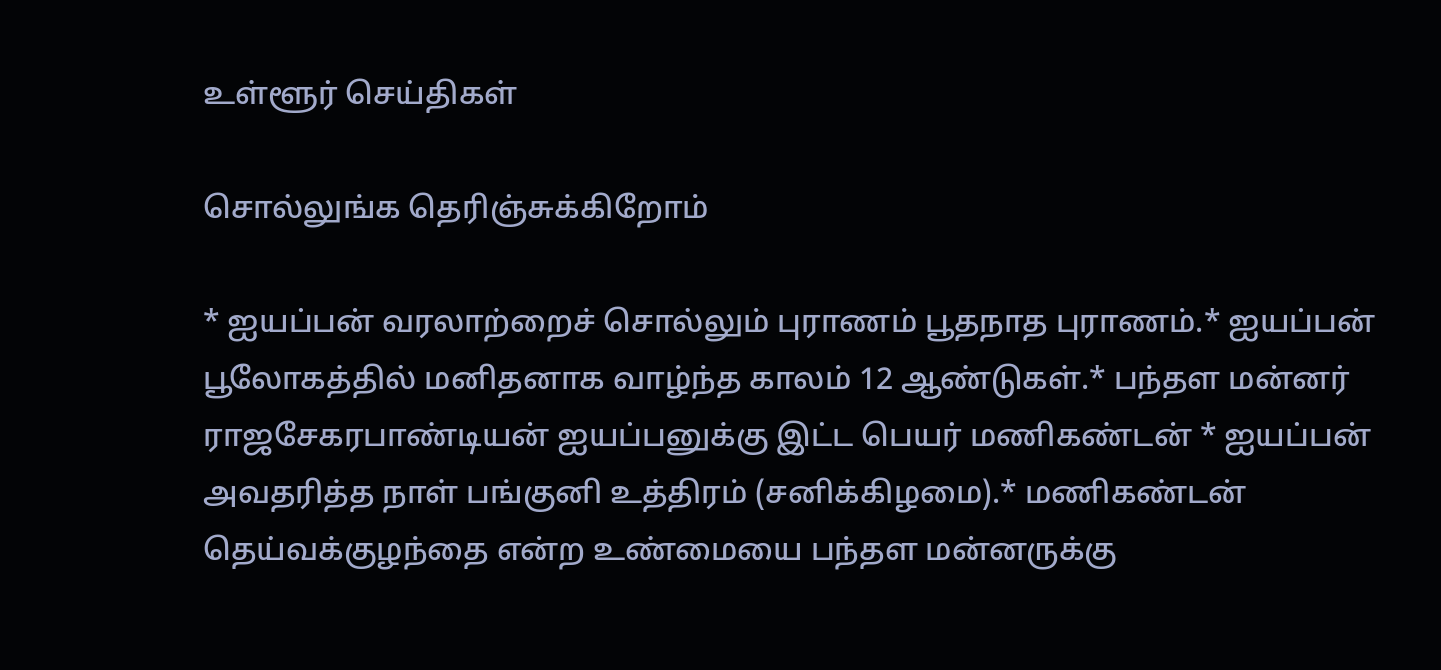உள்ளூர் செய்திகள்

சொல்லுங்க தெரிஞ்சுக்கிறோம்

* ஐயப்பன் வரலாற்றைச் சொல்லும் புராணம் பூதநாத புராணம்.* ஐயப்பன் பூலோகத்தில் மனிதனாக வாழ்ந்த காலம் 12 ஆண்டுகள்.* பந்தள மன்னர் ராஜசேகரபாண்டியன் ஐயப்பனுக்கு இட்ட பெயர் மணிகண்டன் * ஐயப்பன் அவதரித்த நாள் பங்குனி உத்திரம் (சனிக்கிழமை).* மணிகண்டன் தெய்வக்குழந்தை என்ற உண்மையை பந்தள மன்னருக்கு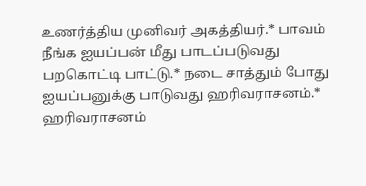உணர்த்திய முனிவர் அகத்தியர்.* பாவம் நீங்க ஐயப்பன் மீது பாடப்படுவது பறகொட்டி பாட்டு.* நடை சாத்தும் போது ஐயப்பனுக்கு பாடுவது ஹரிவராசனம்.* ஹரிவராசனம்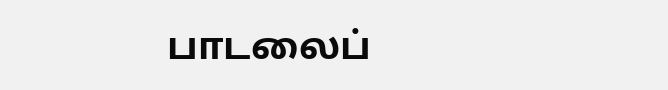பாடலைப்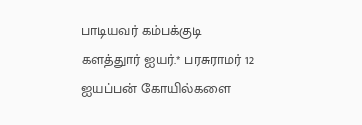பாடியவர் கம்பக்குடி களத்துார் ஐயர்.* பரசுராமர் 12 ஐயப்பன் கோயில்களை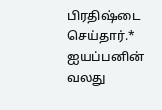பிரதிஷ்டை செய்தார்.* ஐயப்பனின் வலது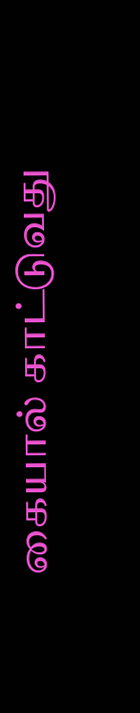கையால் காட்டுவது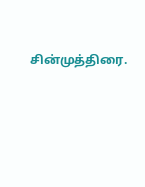சின்முத்திரை.